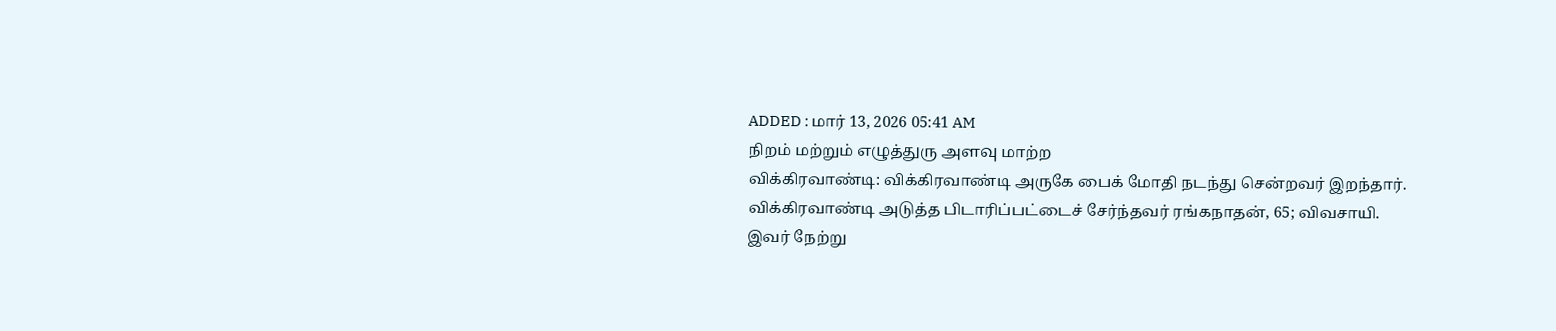ADDED : மார் 13, 2026 05:41 AM
நிறம் மற்றும் எழுத்துரு அளவு மாற்ற
விக்கிரவாண்டி: விக்கிரவாண்டி அருகே பைக் மோதி நடந்து சென்றவர் இறந்தார்.
விக்கிரவாண்டி அடுத்த பிடாரிப்பட்டைச் சேர்ந்தவர் ரங்கநாதன், 65; விவசாயி.
இவர் நேற்று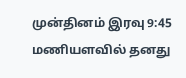முன்தினம் இரவு 9:45 மணியளவில் தனது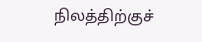நிலத்திற்குச்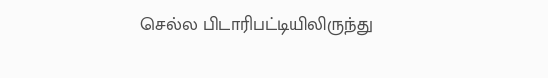செல்ல பிடாரிபட்டியிலிருந்து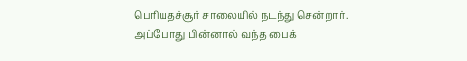பெரியதச்சூர் சாலையில் நடந்து சென்றார்.
அப்போது பின்னால் வந்த பைக்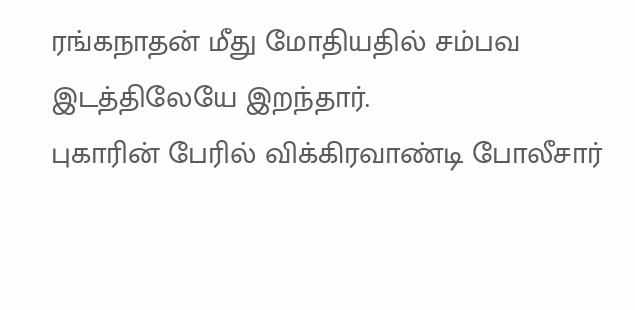ரங்கநாதன் மீது மோதியதில் சம்பவ இடத்திலேயே இறந்தார்.
புகாரின் பேரில் விக்கிரவாண்டி போலீசார்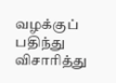வழக்குப் பதிந்து விசாரித்து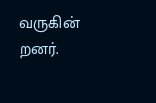வருகின் றனர்.